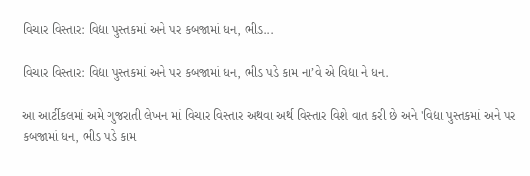વિચાર વિસ્તાર: વિદ્યા પુસ્તકમાં અને પર કબજામાં ધન, ભીડ...

વિચાર વિસ્તાર: વિદ્યા પુસ્તકમાં અને પર કબજામાં ધન, ભીડ પડે કામ ના’વે એ વિદ્યા ને ધન.

આ આર્ટીકલમાં અમે ગુજરાતી લેખન માં વિચાર વિસ્તાર અથવા અર્થ વિસ્તાર વિશે વાત કરી છે અને 'વિદ્યા પુસ્તકમાં અને પર કબજામાં ધન, ભીડ પડે કામ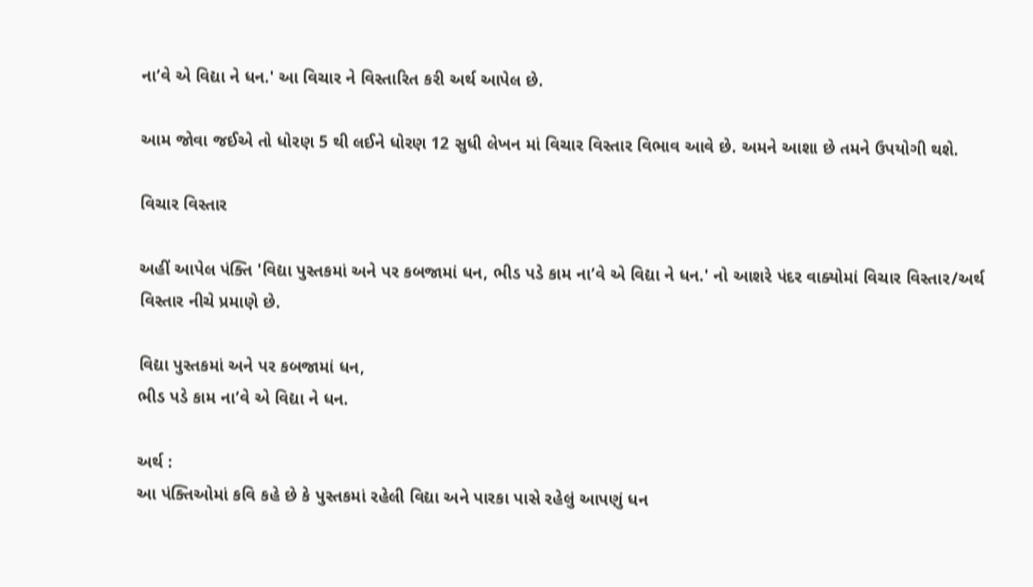ના’વે એ વિદ્યા ને ધન.' આ વિચાર ને વિસ્તારિત કરી અર્થ આપેલ છે.

આમ જોવા જઈએ તો ધોરણ 5 થી લઈને ધોરણ 12 સુધી લેખન માં વિચાર વિસ્તાર વિભાવ આવે છે. અમને આશા છે તમને ઉપયોગી થશે.

વિચાર વિસ્તાર

અહીં આપેલ પંક્તિ 'વિદ્યા પુસ્તકમાં અને પર કબજામાં ધન, ભીડ પડે કામ ના’વે એ વિદ્યા ને ધન.' નો આશરે પંદર વાક્યોમાં વિચાર વિસ્તાર/અર્થ વિસ્તાર નીચે પ્રમાણે છે.

વિદ્યા પુસ્તકમાં અને પર કબજામાં ધન,
ભીડ પડે કામ ના’વે એ વિદ્યા ને ધન.

અર્થ :
આ પંક્તિઓમાં કવિ કહે છે કે પુસ્તકમાં રહેલી વિદ્યા અને પારકા પાસે રહેલું આપણું ધન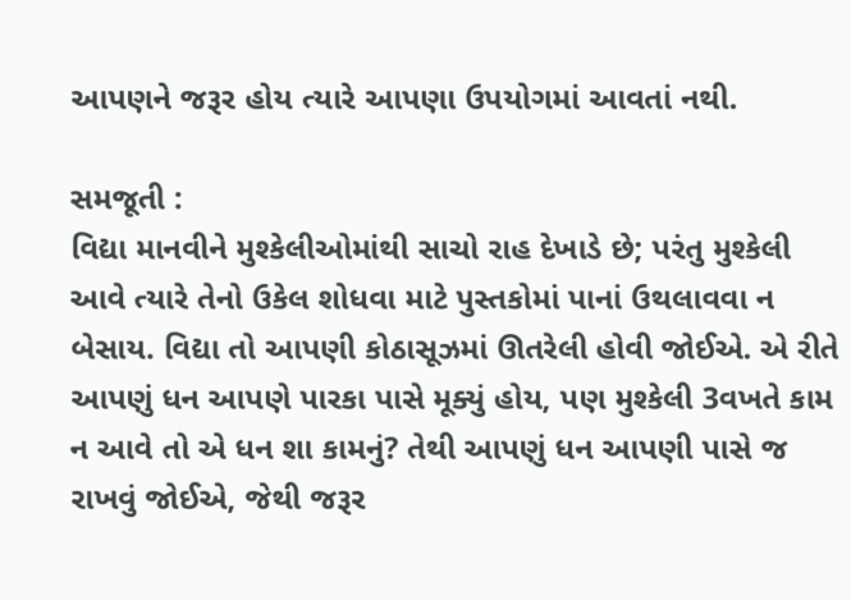આપણને જરૂર હોય ત્યારે આપણા ઉપયોગમાં આવતાં નથી.

સમજૂતી :
વિદ્યા માનવીને મુશ્કેલીઓમાંથી સાચો રાહ દેખાડે છે; પરંતુ મુશ્કેલી આવે ત્યારે તેનો ઉકેલ શોધવા માટે પુસ્તકોમાં પાનાં ઉથલાવવા ન બેસાય. વિદ્યા તો આપણી કોઠાસૂઝમાં ઊતરેલી હોવી જોઈએ. એ રીતે આપણું ધન આપણે પારકા પાસે મૂક્યું હોય, પણ મુશ્કેલી 3વખતે કામ ન આવે તો એ ધન શા કામનું? તેથી આપણું ધન આપણી પાસે જ રાખવું જોઈએ, જેથી જરૂર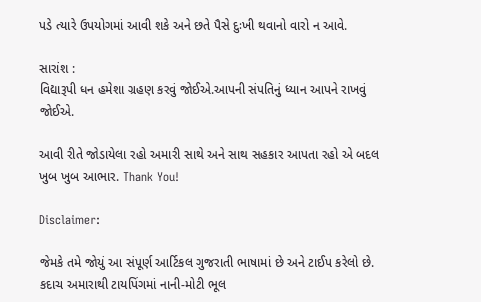પડે ત્યારે ઉપયોગમાં આવી શકે અને છતે પૈસે દુઃખી થવાનો વારો ન આવે.

સારાંશ :
વિદ્યારૂપી ધન હમેશા ગ્રહણ કરવું જોઈએ.આપની સંપતિનું ધ્યાન આપને રાખવું જોઈએ.

આવી રીતે જોડાયેલા રહો અમારી સાથે અને સાથ સહકાર આપતા રહો એ બદલ ખુબ ખુબ આભાર. Thank You!

Disclaimer:

જેમકે તમે જોયું આ સંપૂર્ણ આર્ટિકલ ગુજરાતી ભાષામાં છે અને ટાઈપ કરેલો છે. કદાચ અમારાથી ટાયપિંગમાં નાની-મોટી ભૂલ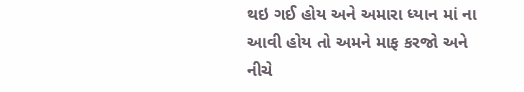થઇ ગઈ હોય અને અમારા ધ્યાન માં ના આવી હોય તો અમને માફ કરજો અને નીચે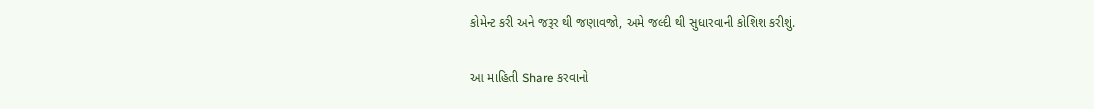કોમેન્ટ કરી અને જરૂર થી જણાવજો, અમે જલ્દી થી સુધારવાની કોશિશ કરીશું.

આ માહિતી Share કરવાનો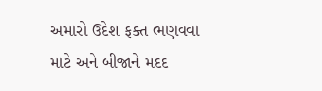અમારો ઉદેશ ફક્ત ભણવવા માટે અને બીજાને મદદ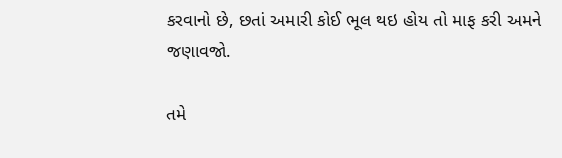કરવાનો છે, છતાં અમારી કોઈ ભૂલ થઇ હોય તો માફ કરી અમને જણાવજો.

તમે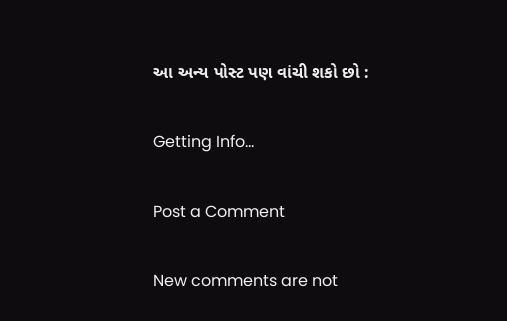આ અન્ય પોસ્ટ પણ વાંચી શકો છો :

Getting Info...

Post a Comment

New comments are not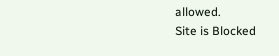allowed.
Site is Blocked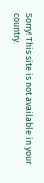Sorry! This site is not available in your country.